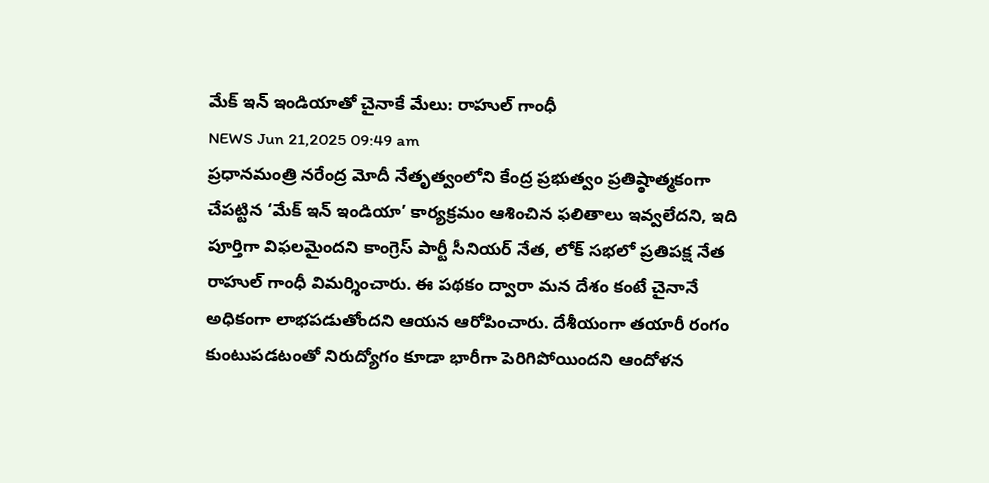మేక్ ఇన్ ఇండియాతో చైనాకే మేలు: రాహుల్ గాంధీ
NEWS Jun 21,2025 09:49 am
ప్రధానమంత్రి నరేంద్ర మోదీ నేతృత్వంలోని కేంద్ర ప్రభుత్వం ప్రతిష్ఠాత్మకంగా చేపట్టిన ‘మేక్ ఇన్ ఇండియా’ కార్యక్రమం ఆశించిన ఫలితాలు ఇవ్వలేదని, ఇది పూర్తిగా విఫలమైందని కాంగ్రెస్ పార్టీ సీనియర్ నేత, లోక్ సభలో ప్రతిపక్ష నేత రాహుల్ గాంధీ విమర్శించారు. ఈ పథకం ద్వారా మన దేశం కంటే చైనానే అధికంగా లాభపడుతోందని ఆయన ఆరోపించారు. దేశీయంగా తయారీ రంగం కుంటుపడటంతో నిరుద్యోగం కూడా భారీగా పెరిగిపోయిందని ఆందోళన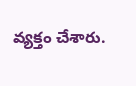వ్యక్తం చేశారు.